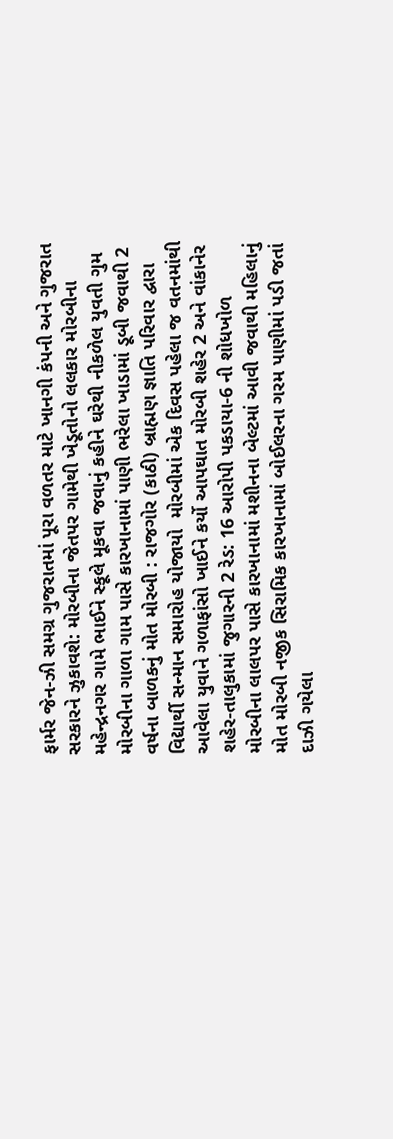ફાર્મર જેન-ઝી સમગ્ર ગુજરાતમાં પૂરા વળતર માટે ખાનગી કંપની અને ગુજરાત સરકારને ઝુકાવશે: મોરબીના જેતપર ગામેથી ખેડૂતોનો લલકાર મોરબીના મહેન્દ્રનગર ગામે ભાઈને સ્કૂલે મૂકવા જવાનું કહીને ઘરેથી નીકળેલ યુવતી ગુમ મોરબીના ગાળા ગામ પાસે કારખાનામાં પાણી ભરેલા ખાડામાં ડૂબી જવાથી 2 વર્ષના બાળકનું મોત મોરબી : રાજગોર (કાઠી) બ્રાહ્મણ જ્ઞાતિ પરિવાર દ્વારા વિદ્યાર્થી સન્માન સમારોહ યોજાયો  મોરબીમાં એક દિવસ પહેલા જ વતનમાંથી આવેલા યુવાને ગળાફાંસો ખાઈને કર્યો આપઘાત મોરબી શહેર 2 અને વાંકાનેર શહેર-તાલુકામાં જુગારની 2 રેડ: 16 આરોપી પકડાયા-6 ની શોધખોળ મોરબીના લાલપર પાસે કારખાનામાં મશીનના બેલ્ટમાં આવી જવાથી મહિલાનું મોત મોરબી નજીક સિરામિક કારખાનામાં બોઈલરના ગરમ પાણીમાં પડી જતાં દાઝી ગયેલા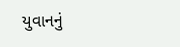યુવાનનું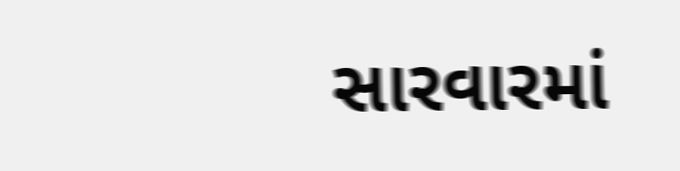સારવારમાં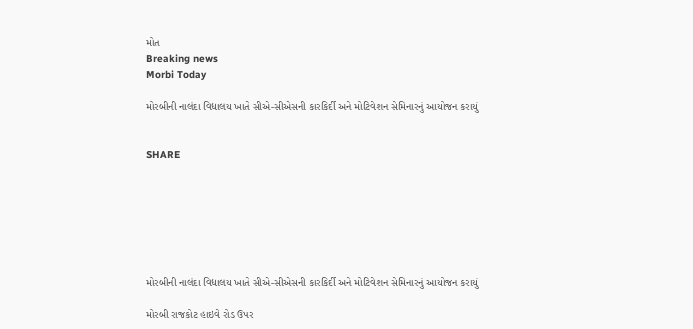મોત
Breaking news
Morbi Today

મોરબીની નાલંદા વિદ્યાલય ખાતે સીએ-સીએસની કારકિર્દી અને મોટિવેશન સેમિનારનું આયોજન કરાયું


SHARE







મોરબીની નાલંદા વિદ્યાલય ખાતે સીએ-સીએસની કારકિર્દી અને મોટિવેશન સેમિનારનું આયોજન કરાયું

મોરબી રાજકોટ હાઇવે રોડ ઉપર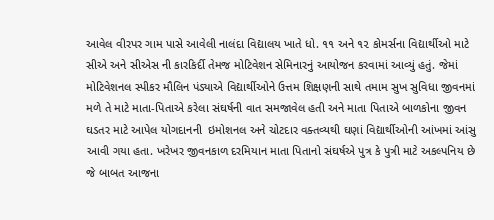આવેલ વીરપર ગામ પાસે આવેલી નાલંદા વિદ્યાલય ખાતે ધો. ૧૧ અને ૧૨ કોમર્સના વિદ્યાર્થીઓ માટે સીએ અને સીએસ ની કારકિર્દી તેમજ મોટિવેશન સેમિનારનું આયોજન કરવામાં આવ્યું હતું. જેમાં મોટિવેશનલ સ્પીકર મૌલિન પંડ્યાએ વિદ્યાર્થીઓને ઉત્તમ શિક્ષણની સાથે તમામ સુખ સુવિધા જીવનમાં મળે તે માટે માતા-પિતાએ કરેલા સંઘર્ષની વાત સમજાવેલ હતી અને માતા પિતાએ બાળકોના જીવન ઘડતર માટે આપેલ યોગદાનની  ઇમોશનલ અને ચોટદાર વક્તવ્યથી ઘણાં વિદ્યાર્થીઓની આંખમાં આંસુ આવી ગયા હતા. ખરેખર જીવનકાળ દરમિયાન માતા પિતાનો સંઘર્ષએ પુત્ર કે પુત્રી માટે અકલ્પનિય છે જે બાબત આજના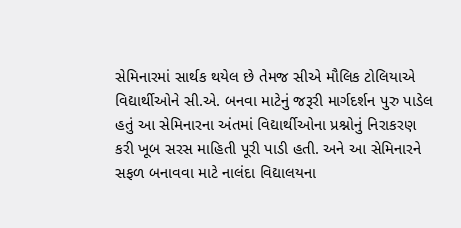સેમિનારમાં સાર્થક થયેલ છે તેમજ સીએ મૌલિક ટોલિયાએ વિદ્યાર્થીઓને સી.એ. બનવા માટેનું જરૂરી માર્ગદર્શન પુરુ પાડેલ હતું આ સેમિનારના અંતમાં વિદ્યાર્થીઓના પ્રશ્નોનું નિરાકરણ કરી ખૂબ સરસ માહિતી પૂરી પાડી હતી. અને આ સેમિનારને સફળ બનાવવા માટે નાલંદા વિદ્યાલયના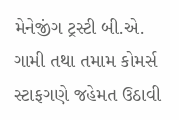મેનેજીંગ ટ્રસ્ટી બી.એ. ગામી તથા તમામ કોમર્સ સ્ટાફગણે જહેમત ઉઠાવી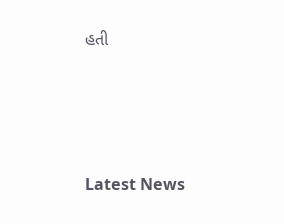હતી






Latest News